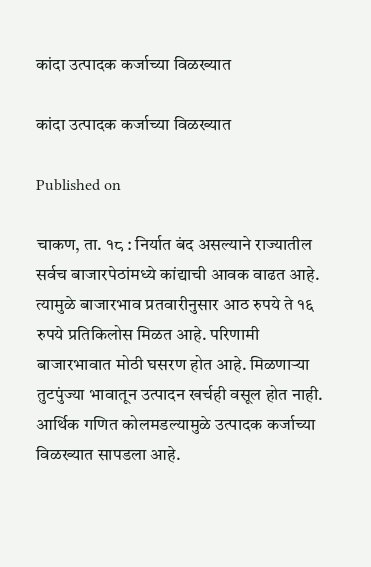कांदा उत्पादक कर्जाच्या विळख्यात

कांदा उत्पादक कर्जाच्या विळख्यात

Published on

चाकण, ता. १८ : निर्यात बंद असल्याने राज्यातील सर्वच बाजारपेठांमध्ये कांद्याची आवक वाढत आहे. त्यामुळे बाजारभाव प्रतवारीनुसार आठ रुपये ते १६ रुपये प्रतिकिलोस मिळत आहे. परिणामी बाजारभावात मोठी घसरण होत आहे. मिळणाऱ्या तुटपुंज्या भावातून उत्पादन खर्चही वसूल होत नाही. आर्थिक गणित कोलमडल्यामुळे उत्पादक कर्जाच्या विळख्यात सापडला आहे.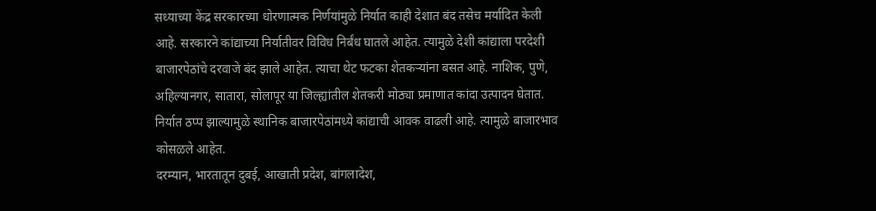सध्याच्या केंद्र सरकारच्या धोरणात्मक निर्णयांमुळे निर्यात काही देशात बंद तसेच मर्यादित केली आहे. सरकारने कांद्याच्या निर्यातीवर विविध निर्बंध घातले आहेत. त्यामुळे देशी कांद्याला परदेशी बाजारपेठांचे दरवाजे बंद झाले आहेत. त्याचा थेट फटका शेतकऱ्यांना बसत आहे. नाशिक, पुणे, अहिल्यानगर, सातारा, सोलापूर या जिल्ह्यांतील शेतकरी मोठ्या प्रमाणात कांदा उत्पादन घेतात. निर्यात ठप्प झाल्यामुळे स्थानिक बाजारपेठांमध्ये कांद्याची आवक वाढली आहे. त्यामुळे बाजारभाव कोसळले आहेत.
दरम्यान, भारतातून दुबई, आखाती प्रदेश, बांगलादेश,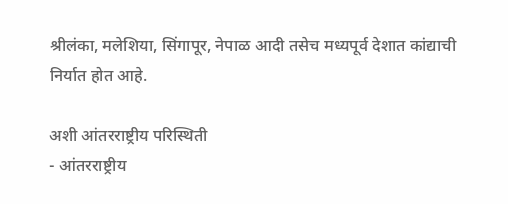श्रीलंका, मलेशिया, सिंगापूर, नेपाळ आदी तसेच मध्यपूर्व देशात कांद्याची निर्यात होत आहे.

अशी आंतरराष्ट्रीय परिस्थिती
- आंतरराष्ट्रीय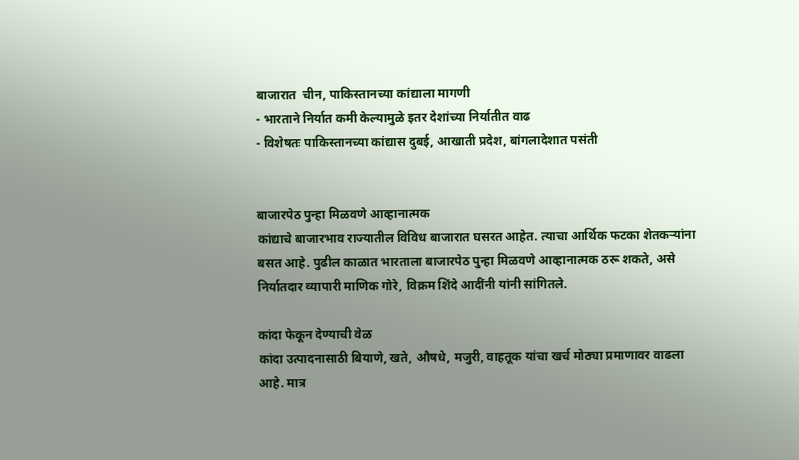बाजारात  चीन, पाकिस्तानच्या कांद्याला मागणी
- भारताने निर्यात कमी केल्यामुळे इतर देशांच्या निर्यातीत वाढ
- विशेषतः पाकिस्तानच्या कांद्यास दुबई, आखाती प्रदेश, बांगलादेशात पसंती


बाजारपेठ पुन्हा मिळवणे आव्हानात्मक
कांद्याचे बाजारभाव राज्यातील विविध बाजारात घसरत आहेत. त्याचा आर्थिक फटका शेतकऱ्यांना बसत आहे. पुढील काळात भारताला बाजारपेठ पुन्हा मिळवणे आव्हानात्मक ठरू शकते, असे निर्यातदार व्यापारी माणिक गोरे, विक्रम शिंदे आदींनी यांनी सांगितले.

कांदा फेकून देण्याची वेळ
कांदा उत्पादनासाठी बियाणे, खते, औषधे, मजुरी, वाहतूक यांचा खर्च मोठ्या प्रमाणावर वाढला आहे. मात्र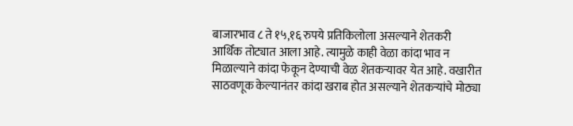बाजारभाव ८ ते १५,१६ रुपये प्रतिकिलोला असल्याने शेतकरी आर्थिक तोट्यात आला आहे. त्यामुळे काही वेळा कांदा भाव न मिळाल्याने कांदा फेकून देण्याची वेळ शेतकऱ्यावर येत आहे. वखारीत साठवणूक केल्यानंतर कांदा खराब होत असल्याने शेतकऱ्यांचे मोठ्या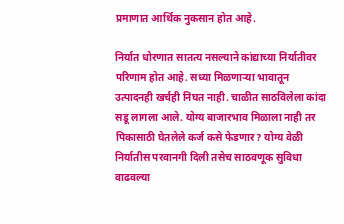प्रमाणात आर्थिक नुकसान होत आहे.

निर्यात धोरणात सातत्य नसल्याने कांद्याच्या निर्यातीवर परिणाम होत आहे. सध्या मिळणाऱ्या भावातून उत्पादनही खर्चही निघत नाही. चाळीत साठविलेला कांदा सडू लागला आले. योग्य बाजारभाव मिळाला नाही तर पिकासाठी घेतलेले कर्ज कसे फेडणार? योग्य वेळी निर्यातीस परवानगी दिली तसेच साठवणूक सुविधा वाढवल्या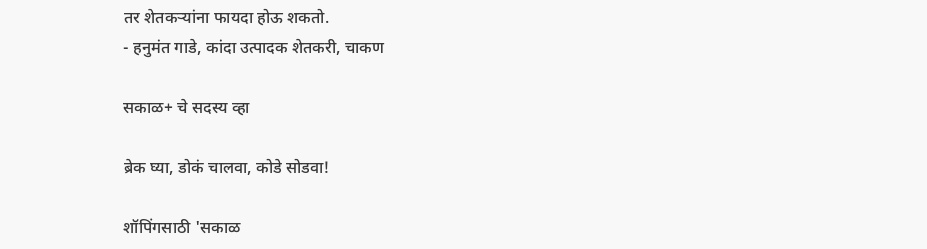तर शेतकऱ्यांना फायदा होऊ शकतो.
- हनुमंत गाडे, कांदा उत्पादक शेतकरी, चाकण

सकाळ+ चे सदस्य व्हा

ब्रेक घ्या, डोकं चालवा, कोडे सोडवा!

शॉपिंगसाठी 'सकाळ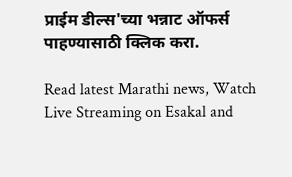प्राईम डील्स'च्या भन्नाट ऑफर्स पाहण्यासाठी क्लिक करा.

Read latest Marathi news, Watch Live Streaming on Esakal and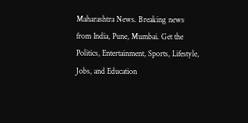Maharashtra News. Breaking news from India, Pune, Mumbai. Get the Politics, Entertainment, Sports, Lifestyle, Jobs, and Education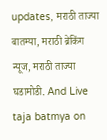updates, मराठी ताज्या बातम्या, मराठी ब्रेकिंग न्यूज, मराठी ताज्या घडामोडी. And Live taja batmya on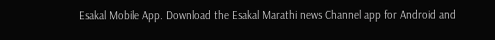Esakal Mobile App. Download the Esakal Marathi news Channel app for Android and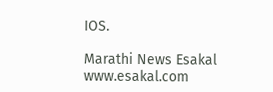IOS.

Marathi News Esakal
www.esakal.com